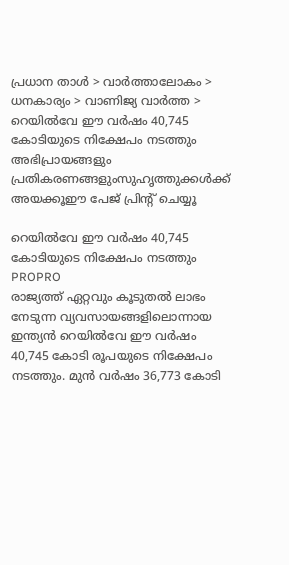പ്രധാന താള്‍ > വാര്‍ത്താലോകം > ധനകാര്യം > വാണിജ്യ വാര്‍ത്ത > റെയില്‍വേ ഈ വര്‍ഷം 40,745 കോടിയുടെ നിക്ഷേപം നടത്തും
അഭിപ്രായങ്ങളും പ്രതികരണങ്ങളുംസുഹൃത്തുക്കള്‍ക്ക് അയക്കൂഈ പേജ് പ്രിന്‍റ് ചെയ്യൂ

റെയില്‍വേ ഈ വര്‍ഷം 40,745 കോടിയുടെ നിക്ഷേപം നടത്തും
PROPRO
രാജ്യത്ത് ഏറ്റവും കൂടുതല്‍ ലാഭം നേടുന്ന വ്യവസായങ്ങളിലൊന്നായ ഇന്ത്യന്‍ റെയില്‍വേ ഈ വര്‍ഷം 40,745 കോടി രൂപയുടെ നിക്ഷേപം നടത്തും. മുന്‍ വര്‍ഷം 36,773 കോടി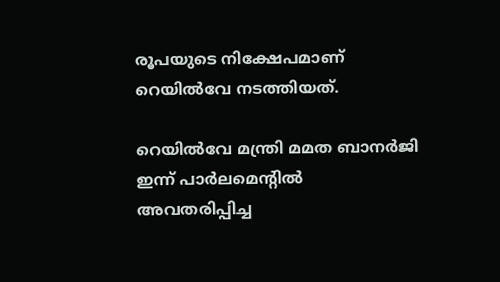രൂപയുടെ നിക്ഷേപമാണ് റെയില്‍വേ നടത്തിയത്.

റെയില്‍വേ മന്ത്രി മമത ബാനര്‍ജി ഇന്ന് പാര്‍ലമെന്‍റില്‍ അവതരിപ്പിച്ച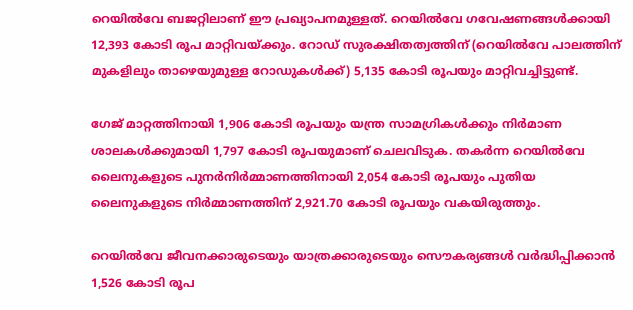റെയില്‍വേ ബജറ്റിലാണ് ഈ പ്രഖ്യാപനമുള്ളത്. റെയില്‍വേ ഗവേഷണങ്ങള്‍ക്കായി 12,393 കോടി രൂപ മാറ്റിവയ്ക്കും. റോഡ് സുരക്ഷിതത്വത്തിന് (റെയില്‍വേ പാലത്തിന് മുകളിലും താഴെയുമുള്ള റോഡുകള്‍ക്ക്) 5,135 കോടി രൂപയും മാറ്റിവച്ചിട്ടുണ്ട്.

ഗേജ് മാറ്റത്തിനായി 1,906 കോടി രൂപയും യന്ത്ര സാമഗ്രികള്‍ക്കും നിര്‍മാണ ശാലകള്‍ക്കുമായി 1,797 കോടി രൂപയുമാണ് ചെലവിടുക. തകര്‍ന്ന റെയില്‍വേ ലൈനുകളുടെ പുനര്‍നിര്‍മ്മാണത്തിനായി 2,054 കോടി രൂപയും പുതിയ ലൈനുകളുടെ നിര്‍മ്മാണത്തിന് 2,921.70 കോടി രൂപയും വകയിരുത്തും.

റെയില്‍വേ ജീവനക്കാരുടെയും യാത്രക്കാരുടെയും സൌകര്യങ്ങള്‍ വര്‍ദ്ധിപ്പിക്കാന്‍ 1,526 കോടി രൂപ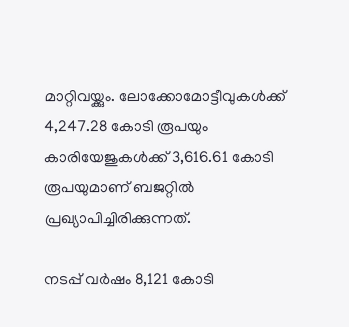മാറ്റിവയ്ക്കും. ലോക്കോമോട്ടീവുകള്‍ക്ക് 4,247.28 കോടി രൂപയും കാരിയേജുകള്‍ക്ക് 3,616.61 കോടി രൂപയുമാണ് ബജറ്റില്‍ പ്രഖ്യാപിച്ചിരിക്കുന്നത്.

നടപ്പ് വര്‍ഷം 8,121 കോടി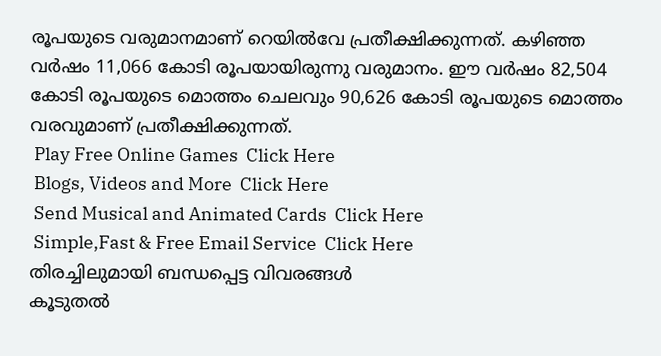രൂപയുടെ വരുമാനമാണ് റെയില്‍വേ പ്രതീക്ഷിക്കുന്നത്. കഴിഞ്ഞ വര്‍ഷം 11,066 കോടി രൂപയായിരുന്നു വരുമാനം. ഈ വര്‍ഷം 82,504 കോടി രൂപയുടെ മൊത്തം ചെലവും 90,626 കോടി രൂപയുടെ മൊത്തം വരവുമാണ് പ്രതീക്ഷിക്കുന്നത്.
 Play Free Online Games  Click Here
 Blogs, Videos and More  Click Here
 Send Musical and Animated Cards  Click Here
 Simple,Fast & Free Email Service  Click Here
തിരച്ചിലുമായി ബന്ധപ്പെട്ട വിവരങ്ങള്‍
കൂടുതല്‍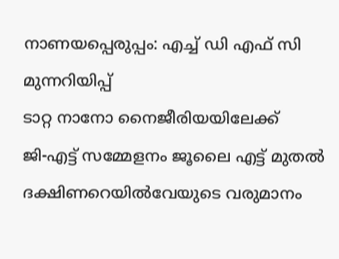നാണയപ്പെരുപ്പം: എച്ച് ഡി എഫ് സി മുന്നറിയിപ്പ്
ടാറ്റ നാനോ നൈജീരിയയിലേക്ക്
ജി-എട്ട് സമ്മേളനം ജൂലൈ എട്ട് മുതല്‍
ദക്ഷിണറെയില്‍വേയുടെ വരുമാനം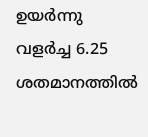ഉയര്‍ന്നു
വളര്‍ച്ച 6.25 ശതമാനത്തില്‍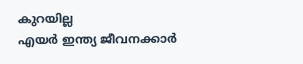കുറയില്ല
എയര്‍ ഇന്ത്യ ജീവനക്കാര്‍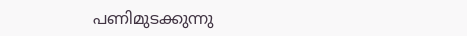പണിമുടക്കുന്നു